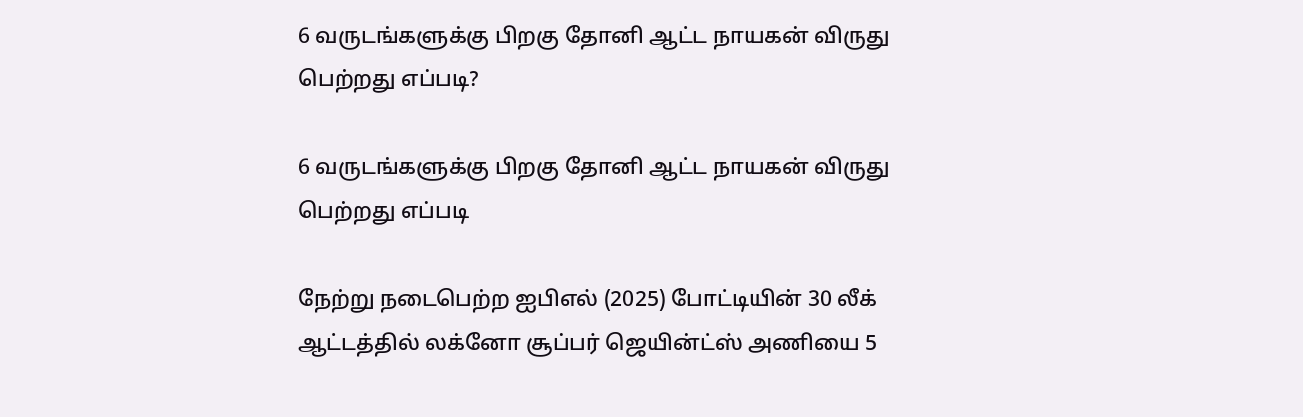6 வருடங்களுக்கு பிறகு தோனி ஆட்ட நாயகன் விருது பெற்றது எப்படி?

6 வருடங்களுக்கு பிறகு தோனி ஆட்ட நாயகன் விருது பெற்றது எப்படி

நேற்று நடைபெற்ற ஐபிஎல் (2025) போட்டியின் 30 லீக் ஆட்டத்தில் லக்னோ சூப்பர் ஜெயின்ட்ஸ் அணியை 5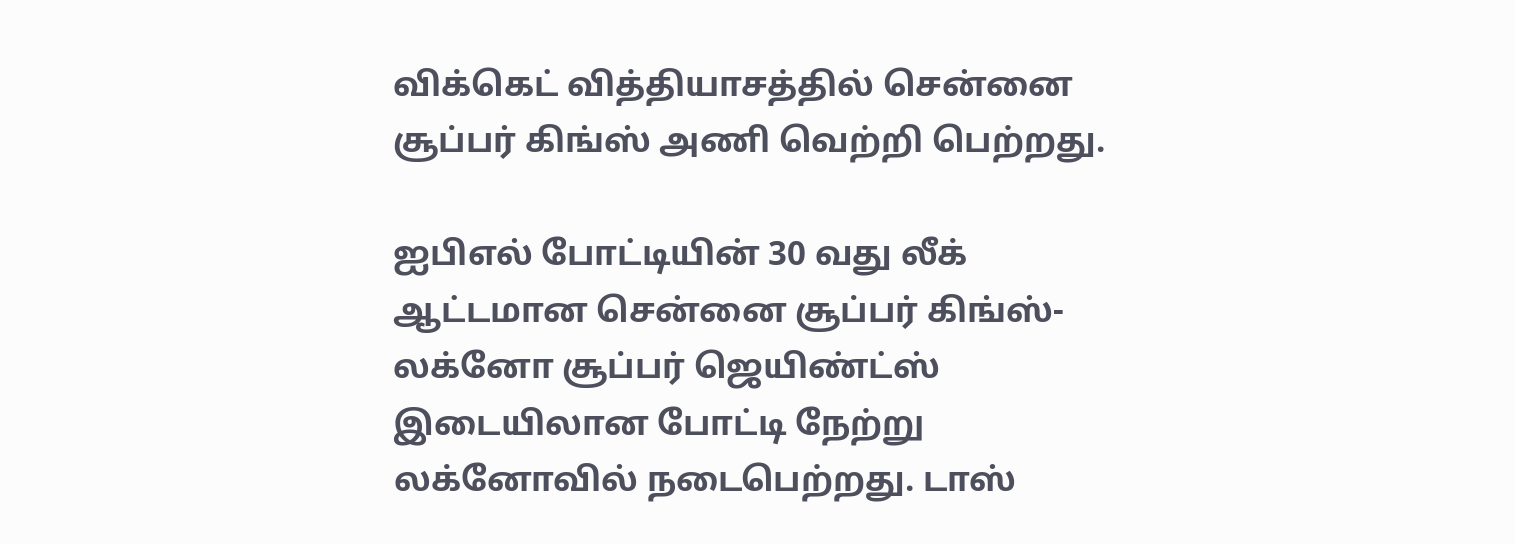விக்கெட் வித்தியாசத்தில் சென்னை சூப்பர் கிங்ஸ் அணி வெற்றி பெற்றது.

ஐபிஎல் போட்டியின் 30 வது லீக் ஆட்டமான சென்னை சூப்பர் கிங்ஸ்- லக்னோ சூப்பர் ஜெயிண்ட்ஸ் இடையிலான போட்டி நேற்று லக்னோவில் நடைபெற்றது. டாஸ்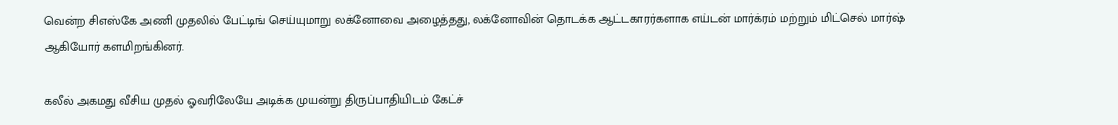வென்ற சிஎஸ்கே அணி முதலில் பேட்டிங் செய்யுமாறு லக்னோவை அழைத்தது, லக்னோவின் தொடக்க ஆட்டகாரர்களாக எய்டன் மார்க்ரம் மற்றும் மிட்செல் மார்ஷ் ஆகியோர் களமிறங்கினர்.

கலீல் அகமது வீசிய முதல் ஓவரிலேயே அடிக்க முயன்று திருப்பாதியிடம் கேட்ச்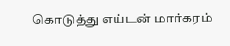கொடுத்து எய்டன் மார்கரம்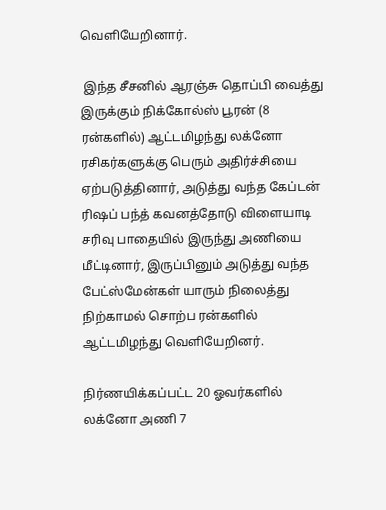வெளியேறினார்.

 இந்த சீசனில் ஆரஞ்சு தொப்பி வைத்து இருக்கும் நிக்கோல்ஸ் பூரன் (8 ரன்களில்) ஆட்டமிழந்து லக்னோ ரசிகர்களுக்கு பெரும் அதிர்ச்சியை ஏற்படுத்தினார், அடுத்து வந்த கேப்டன் ரிஷப் பந்த் கவனத்தோடு விளையாடி சரிவு பாதையில் இருந்து அணியை மீட்டினார், இருப்பினும் அடுத்து வந்த பேட்ஸ்மேன்கள் யாரும் நிலைத்து நிற்காமல் சொற்ப ரன்களில் ஆட்டமிழந்து வெளியேறினர்.

நிர்ணயிக்கப்பட்ட 20 ஓவர்களில் லக்னோ அணி 7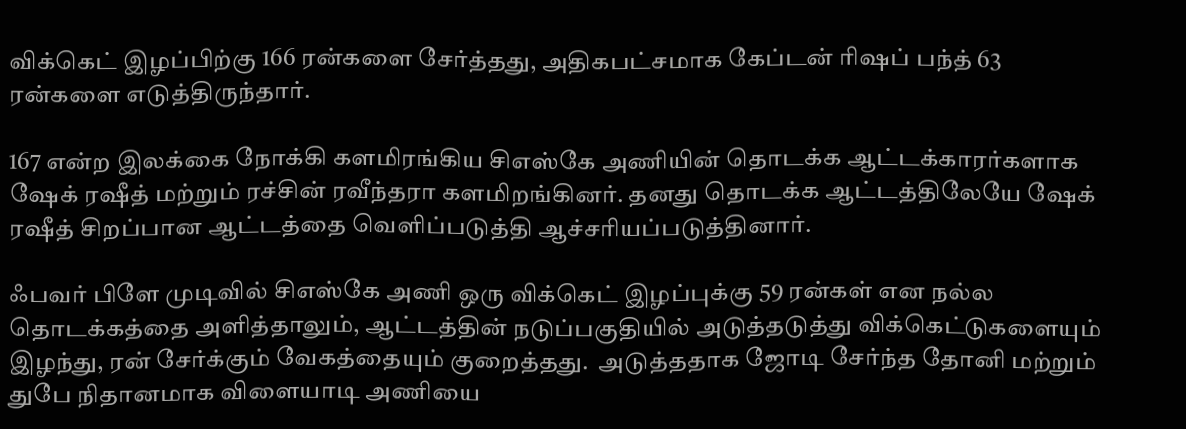விக்கெட் இழப்பிற்கு 166 ரன்களை சேர்த்தது, அதிகபட்சமாக கேப்டன் ரிஷப் பந்த் 63 ரன்களை எடுத்திருந்தார்.

167 என்ற இலக்கை நோக்கி களமிரங்கிய சிஎஸ்கே அணியின் தொடக்க ஆட்டக்காரர்களாக ஷேக் ரஷீத் மற்றும் ரச்சின் ரவீந்தரா களமிறங்கினர். தனது தொடக்க ஆட்டத்திலேயே ஷேக் ரஷீத் சிறப்பான ஆட்டத்தை வெளிப்படுத்தி ஆச்சரியப்படுத்தினார்.

ஃபவர் பிளே முடிவில் சிஎஸ்கே அணி ஒரு விக்கெட் இழப்புக்கு 59 ரன்கள் என நல்ல தொடக்கத்தை அளித்தாலும், ஆட்டத்தின் நடுப்பகுதியில் அடுத்தடுத்து விக்கெட்டுகளையும் இழந்து, ரன் சேர்க்கும் வேகத்தையும் குறைத்தது.  அடுத்ததாக ஜோடி சேர்ந்த தோனி மற்றும் துபே நிதானமாக விளையாடி அணியை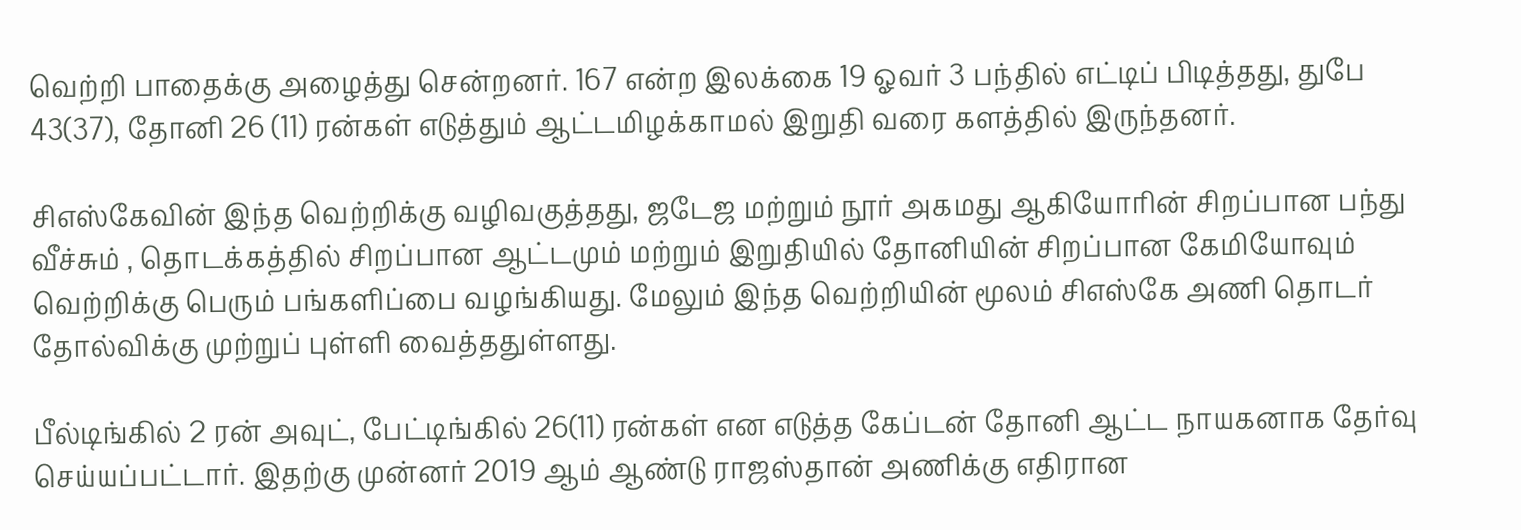வெற்றி பாதைக்கு அழைத்து சென்றனர். 167 என்ற இலக்கை 19 ஓவர் 3 பந்தில் எட்டிப் பிடித்தது, துபே 43(37), தோனி 26 (11) ரன்கள் எடுத்தும் ஆட்டமிழக்காமல் இறுதி வரை களத்தில் இருந்தனர்.

சிஎஸ்கேவின் இந்த வெற்றிக்கு வழிவகுத்தது, ஜடேஜ மற்றும் நூர் அகமது ஆகியோரின் சிறப்பான பந்து வீச்சும் , தொடக்கத்தில் சிறப்பான ஆட்டமும் மற்றும் இறுதியில் தோனியின் சிறப்பான கேமியோவும் வெற்றிக்கு பெரும் பங்களிப்பை வழங்கியது. மேலும் இந்த வெற்றியின் மூலம் சிஎஸ்கே அணி தொடர் தோல்விக்கு முற்றுப் புள்ளி வைத்ததுள்ளது.

பீல்டிங்கில் 2 ரன் அவுட், பேட்டிங்கில் 26(11) ரன்கள் என எடுத்த கேப்டன் தோனி ஆட்ட நாயகனாக தேர்வு செய்யப்பட்டார். இதற்கு முன்னர் 2019 ஆம் ஆண்டு ராஜஸ்தான் அணிக்கு எதிரான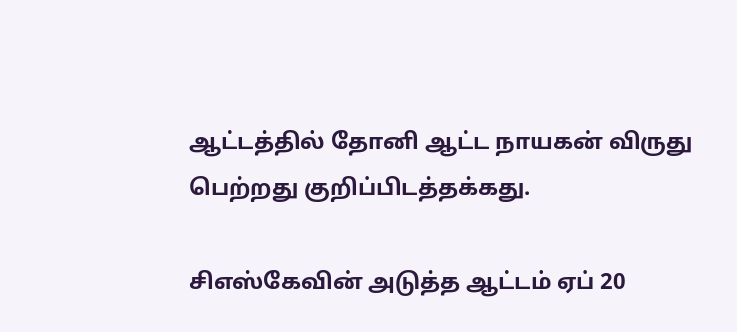ஆட்டத்தில் தோனி ஆட்ட நாயகன் விருது பெற்றது குறிப்பிடத்தக்கது.

சிஎஸ்கேவின் அடுத்த ஆட்டம் ஏப் 20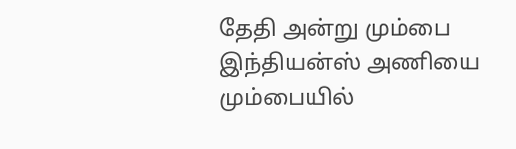தேதி அன்று மும்பை இந்தியன்ஸ் அணியை மும்பையில்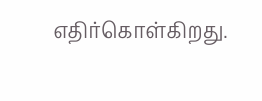எதிர்கொள்கிறது.